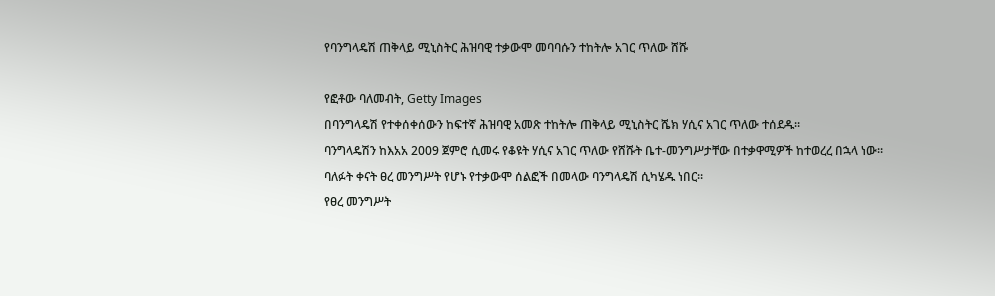የባንግላዴሽ ጠቅላይ ሚኒስትር ሕዝባዊ ተቃውሞ መባባሱን ተከትሎ አገር ጥለው ሸሹ

የፎቶው ባለመብት, Getty Images
በባንግላዴሽ የተቀሰቀሰውን ከፍተኛ ሕዝባዊ አመጽ ተከትሎ ጠቅላይ ሚኒስትር ሼክ ሃሲና አገር ጥለው ተሰደዱ።
ባንግላዴሽን ከእአአ 2009 ጀምሮ ሲመሩ የቆዩት ሃሲና አገር ጥለው የሸሹት ቤተ-መንግሥታቸው በተቃዋሚዎች ከተወረረ በኋላ ነው።
ባለፉት ቀናት ፀረ መንግሥት የሆኑ የተቃውሞ ሰልፎች በመላው ባንግላዴሽ ሲካሄዱ ነበር።
የፀረ መንግሥት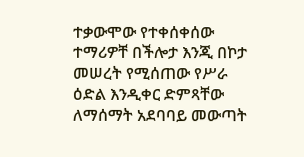ተቃውሞው የተቀሰቀሰው ተማሪዎቸ በችሎታ እንጂ በኮታ መሠረት የሚሰጠው የሥራ ዕድል እንዲቀር ድምጻቸው ለማሰማት አደባባይ መውጣት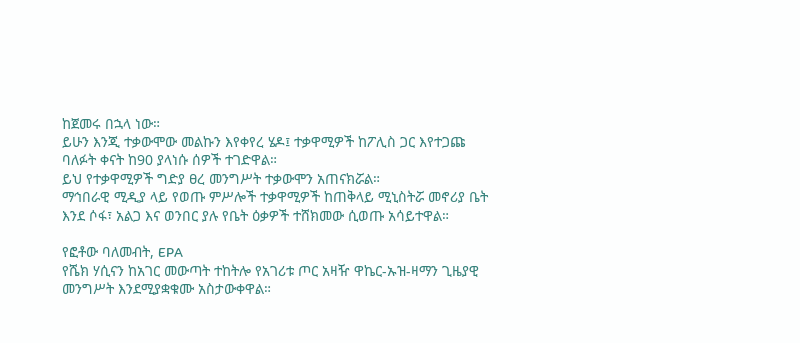ከጀመሩ በኋላ ነው።
ይሁን እንጂ ተቃውሞው መልኩን እየቀየረ ሄዶ፤ ተቃዋሚዎች ከፖሊስ ጋር እየተጋጩ ባለፉት ቀናት ከ90 ያላነሱ ሰዎች ተገድዋል።
ይህ የተቃዋሚዎች ግድያ ፀረ መንግሥት ተቃውሞን አጠናክሯል።
ማኅበራዊ ሚዲያ ላይ የወጡ ምሥሎች ተቃዋሚዎች ከጠቅላይ ሚኒስትሯ መኖሪያ ቤት እንደ ሶፋ፣ አልጋ እና ወንበር ያሉ የቤት ዕቃዎች ተሸክመው ሲወጡ አሳይተዋል።

የፎቶው ባለመብት, EPA
የሼክ ሃሲናን ከአገር መውጣት ተከትሎ የአገሪቱ ጦር አዛዥ ዋኬር-ኡዝ-ዛማን ጊዜያዊ መንግሥት እንደሚያቋቁሙ አስታውቀዋል።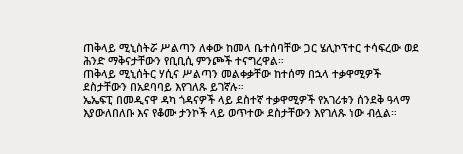ጠቅላይ ሚኒስትሯ ሥልጣን ለቀው ከመላ ቤተሰባቸው ጋር ሄሊኮፕተር ተሳፍረው ወደ ሕንድ ማቅናታቸውን የቢቢሲ ምንጮች ተናግረዋል።
ጠቅላይ ሚኒሰትር ሃሲና ሥልጣን መልቀቃቸው ከተሰማ በኋላ ተቃዋሚዎች ደስታቸውን በአደባባይ እየገለጹ ይገኛሉ።
ኤኤፍፒ በመዲናዋ ዳካ ጎዳናዎች ላይ ደስተኛ ተቃዋሚዎች የአገሪቱን ሰንደቅ ዓላማ እያውለበለቡ እና የቆሙ ታንኮች ላይ ወጥተው ደስታቸውን እየገለጹ ነው ብሏል።